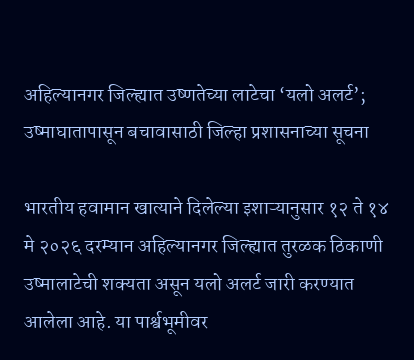अहिल्यानगर जिल्ह्यात उष्णतेच्या लाटेचा ‘यलो अलर्ट’; उष्माघातापासून बचावासाठी जिल्हा प्रशासनाच्या सूचना

भारतीय हवामान खात्याने दिलेल्या इशाऱ्यानुसार १२ ते १४ मे २०२६ दरम्यान अहिल्यानगर जिल्ह्यात तुरळक ठिकाणी उष्मालाटेची शक्यता असून यलो अलर्ट जारी करण्यात आलेला आहे. या पार्श्वभूमीवर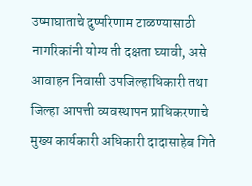उष्माघाताचे दुष्परिणाम टाळण्यासाठी नागरिकांनी योग्य ती दक्षता घ्यावी, असे आवाहन निवासी उपजिल्हाधिकारी तथा जिल्हा आपत्ती व्यवस्थापन प्राधिकरणाचे मुख्य कार्यकारी अधिकारी दादासाहेब गिते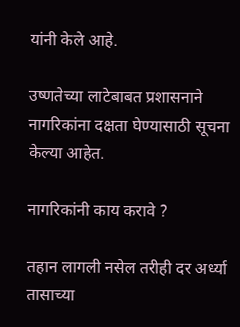यांनी केले आहे.

उष्णतेच्या लाटेबाबत प्रशासनाने नागरिकांना दक्षता घेण्यासाठी सूचना केल्या आहेत.

नागरिकांनी काय करावे ?

तहान लागली नसेल तरीही दर अर्ध्या तासाच्या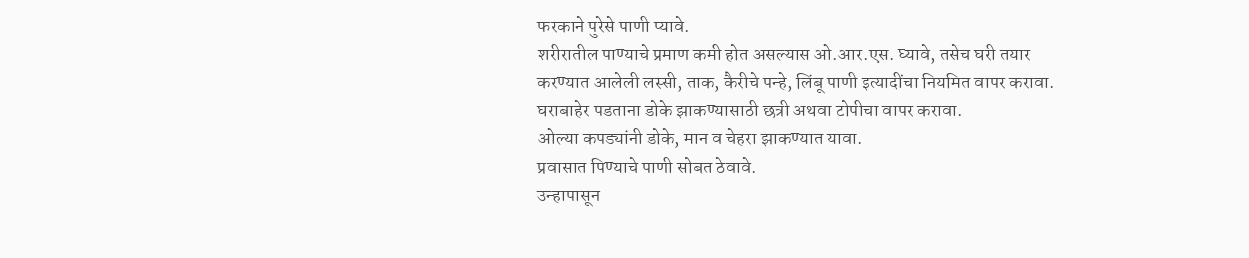फरकाने पुरेसे पाणी प्यावे.
शरीरातील पाण्याचे प्रमाण कमी होत असल्यास ओ.आर.एस. घ्यावे, तसेच घरी तयार करण्यात आलेली लस्सी, ताक, कैरीचे पन्हे, लिंबू पाणी इत्यादींचा नियमित वापर करावा.
घराबाहेर पडताना डोके झाकण्यासाठी छत्री अथवा टोपीचा वापर करावा.
ओल्या कपड्यांनी डोके, मान व चेहरा झाकण्यात यावा.
प्रवासात पिण्याचे पाणी सोबत ठेवावे.
उन्हापासून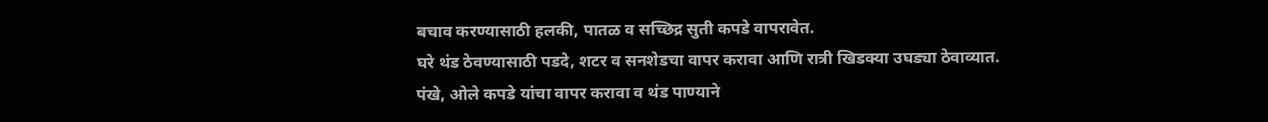बचाव करण्यासाठी हलकी, पातळ व सच्छिद्र सुती कपडे वापरावेत.
घरे थंड ठेवण्यासाठी पडदे, शटर व सनशेडचा वापर करावा आणि रात्री खिडक्या उघड्या ठेवाव्यात.
पंखे, ओले कपडे यांचा वापर करावा व थंड पाण्याने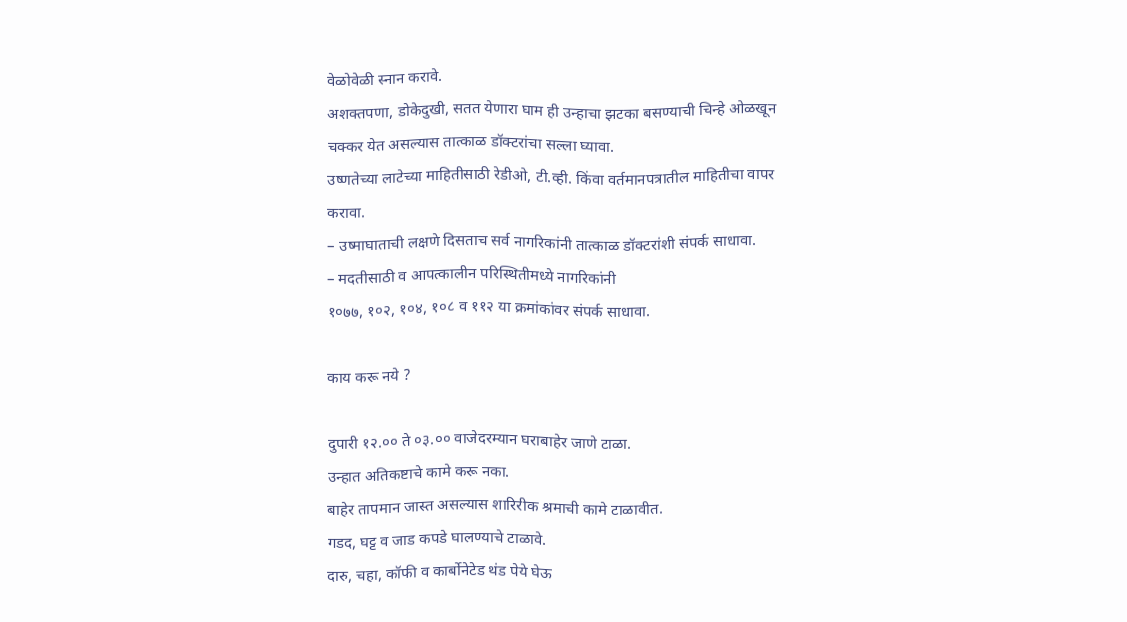वेळोवेळी स्नान करावे.
अशक्तपणा, डोकेदुखी, सतत येणारा घाम ही उन्हाचा झटका बसण्याची चिन्हे ओळखून चक्कर येत असल्यास तात्काळ डॉक्टरांचा सल्ला घ्यावा.
उष्णतेच्या लाटेच्या माहितीसाठी रेडीओ, टी.व्ही. किंवा वर्तमानपत्रातील माहितीचा वापर करावा.
– उष्माघाताची लक्षणे दिसताच सर्व नागरिकांनी तात्काळ डॉक्टरांशी संपर्क साधावा.
– मदतीसाठी व आपत्कालीन परिस्थितीमध्ये नागरिकांनी
१०७७, १०२, १०४, १०८ व ११२ या क्रमांकांवर संपर्क साधावा.

काय करू नये ?

दुपारी १२.०० ते ०३.०० वाजेदरम्यान घराबाहेर जाणे टाळा.
उन्हात अतिकष्टाचे कामे करू नका.
बाहेर तापमान जास्त असल्यास शारिरीक श्रमाची कामे टाळावीत.
गडद, घट्ट व जाड कपडे घालण्याचे टाळावे.
दारु, चहा, कॉफी व कार्बोनेटेड थंड पेये घेऊ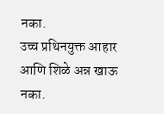नका.
उच्च प्रथिनयुक्त आहार आणि शिळे अन्न खाऊ नका.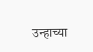उन्हाच्या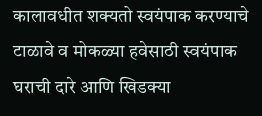कालावधीत शक्यतो स्वयंपाक करण्याचे टाळावे व मोकळ्या हवेसाठी स्वयंपाक घराची दारे आणि खिडक्या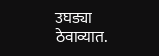उघड्या ठेवाव्यात.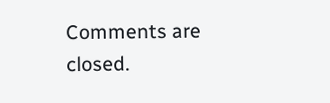Comments are closed.